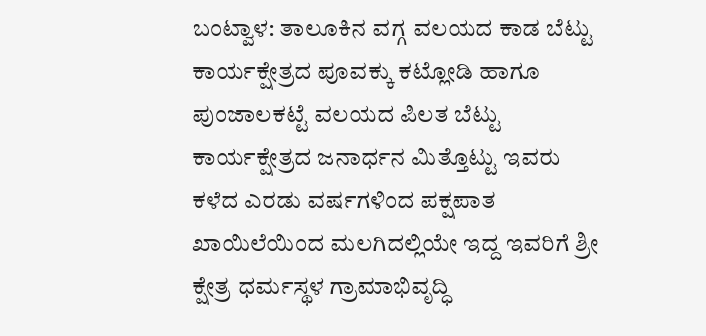ಬಂಟ್ವಾಳ: ತಾಲೂಕಿನ ವಗ್ಗ ವಲಯದ ಕಾಡ ಬೆಟ್ಟು ಕಾರ್ಯಕ್ಷೇತ್ರದ ಪೂವಕ್ಕು ಕಟ್ಲೋಡಿ ಹಾಗೂ ಪುಂಜಾಲಕಟ್ಟೆ ವಲಯದ ಪಿಲತ ಬೆಟ್ಟು ಕಾರ್ಯಕ್ಷೇತ್ರದ ಜನಾರ್ಧನ ಮಿತ್ತೊಟ್ಟು ಇವರು ಕಳೆದ ಎರಡು ವರ್ಷಗಳಿಂದ ಪಕ್ಷಪಾತ ಖಾಯಿಲೆಯಿಂದ ಮಲಗಿದಲ್ಲಿಯೇ ಇದ್ದ ಇವರಿಗೆ ಶ್ರೀ ಕ್ಷೇತ್ರ ಧರ್ಮಸ್ಥಳ ಗ್ರಾಮಾಭಿವೃದ್ಧಿ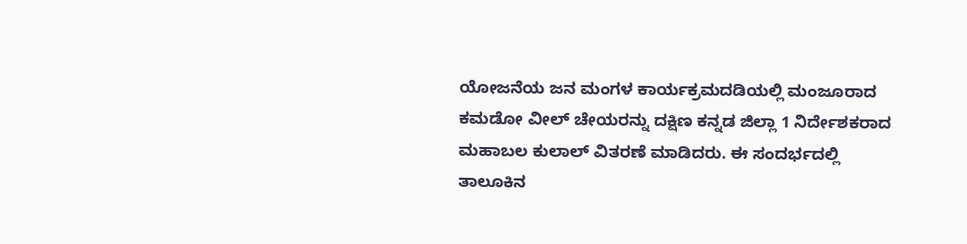ಯೋಜನೆಯ ಜನ ಮಂಗಳ ಕಾರ್ಯಕ್ರಮದಡಿಯಲ್ಲಿ ಮಂಜೂರಾದ ಕಮಡೋ ವೀಲ್ ಚೇಯರನ್ನು ದಕ್ಷಿಣ ಕನ್ನಡ ಜಿಲ್ಲಾ 1 ನಿರ್ದೇಶಕರಾದ ಮಹಾಬಲ ಕುಲಾಲ್ ವಿತರಣೆ ಮಾಡಿದರು. ಈ ಸಂದರ್ಭದಲ್ಲಿ ತಾಲೂಕಿನ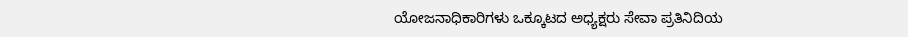ಯೋಜನಾಧಿಕಾರಿಗಳು ಒಕ್ಕೂಟದ ಅಧ್ಯಕ್ಷರು ಸೇವಾ ಪ್ರತಿನಿದಿಯ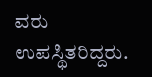ವರು ಉಪಸ್ಥಿತರಿದ್ದರು.